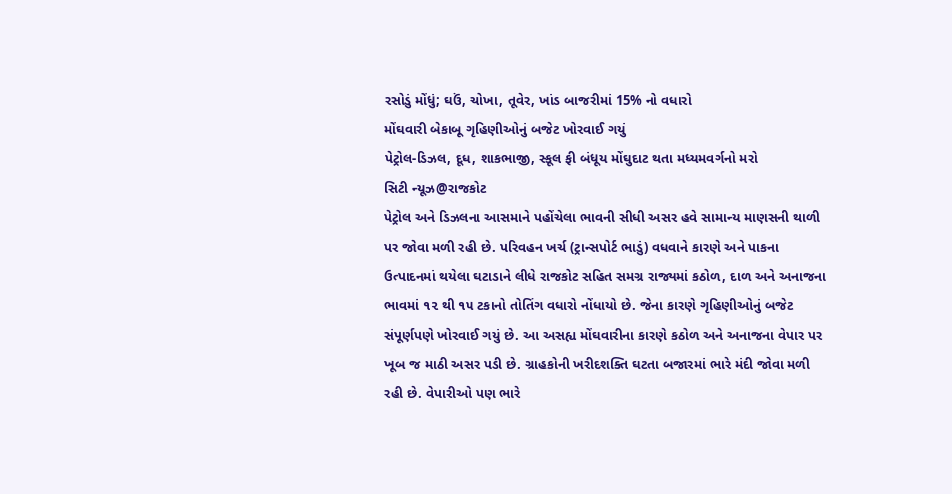રસોડું મોંધું; ઘઉં, ચોખા, તૂવેર, ખાંડ બાજરીમાં 15% નો વધારો
મોંઘવારી બેકાબૂ ગૃહિણીઓનું બજેટ ખોરવાઈ ગયું
પેટ્રોલ-ડિઝલ, દૂધ, શાકભાજી, સ્કૂલ ફી બંધૂય મોંઘુદાટ થતા મધ્યમવર્ગનો મરો
સિટી ન્યૂઝ@રાજકોટ
પેટ્રોલ અને ડિઝલના આસમાને પહોંચેલા ભાવની સીધી અસર હવે સામાન્ય માણસની થાળી પર જોવા મળી રહી છે. પરિવહન ખર્ચ (ટ્રાન્સપોર્ટ ભાડું) વધવાને કારણે અને પાકના ઉત્પાદનમાં થયેલા ઘટાડાને લીધે રાજકોટ સહિત સમગ્ર રાજ્યમાં કઠોળ, દાળ અને અનાજના ભાવમાં ૧૨ થી ૧૫ ટકાનો તોતિંગ વધારો નોંધાયો છે. જેના કારણે ગૃહિણીઓનું બજેટ સંપૂર્ણપણે ખોરવાઈ ગયું છે. આ અસહ્ય મોંઘવારીના કારણે કઠોળ અને અનાજના વેપાર પર ખૂબ જ માઠી અસર પડી છે. ગ્રાહકોની ખરીદશક્તિ ઘટતા બજારમાં ભારે મંદી જોવા મળી રહી છે. વેપારીઓ પણ ભારે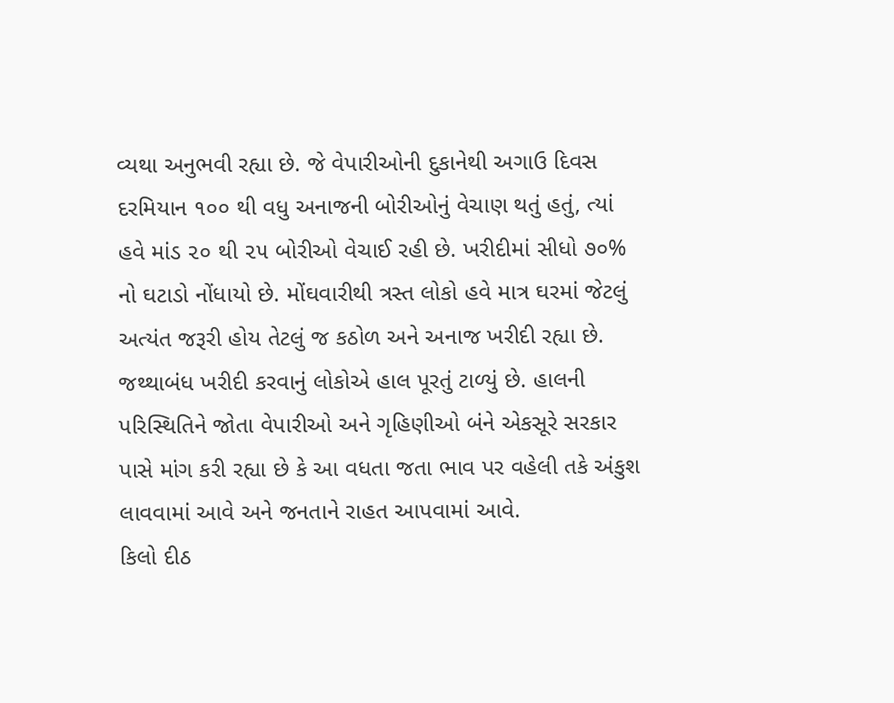વ્યથા અનુભવી રહ્યા છે. જે વેપારીઓની દુકાનેથી અગાઉ દિવસ દરમિયાન ૧૦૦ થી વધુ અનાજની બોરીઓનું વેચાણ થતું હતું, ત્યાં હવે માંડ ૨૦ થી ૨૫ બોરીઓ વેચાઈ રહી છે. ખરીદીમાં સીધો ૭૦% નો ઘટાડો નોંધાયો છે. મોંઘવારીથી ત્રસ્ત લોકો હવે માત્ર ઘરમાં જેટલું અત્યંત જરૂરી હોય તેટલું જ કઠોળ અને અનાજ ખરીદી રહ્યા છે. જથ્થાબંધ ખરીદી કરવાનું લોકોએ હાલ પૂરતું ટાળ્યું છે. હાલની પરિસ્થિતિને જોતા વેપારીઓ અને ગૃહિણીઓ બંને એકસૂરે સરકાર પાસે માંગ કરી રહ્યા છે કે આ વધતા જતા ભાવ પર વહેલી તકે અંકુશ લાવવામાં આવે અને જનતાને રાહત આપવામાં આવે.
કિલો દીઠ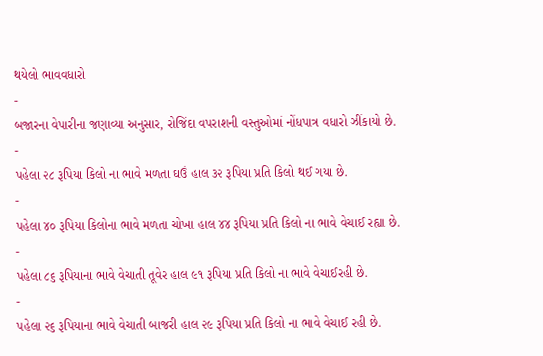થયેલો ભાવવધારો
-
બજારના વેપારીના જણાવ્યા અનુસાર, રોજિંદા વપરાશની વસ્તુઓમાં નોંધપાત્ર વધારો ઝીંકાયો છે.
-
પહેલા ૨૮ રૂપિયા કિલો ના ભાવે મળતા ઘઉં હાલ ૩૨ રૂપિયા પ્રતિ કિલો થઈ ગયા છે.
-
પહેલા ૪૦ રૂપિયા કિલોના ભાવે મળતા ચોખા હાલ ૪૪ રૂપિયા પ્રતિ કિલો ના ભાવે વેચાઈ રહ્યા છે.
-
પહેલા ૮૬ રૂપિયાના ભાવે વેચાતી તૂવેર હાલ ૯૧ રૂપિયા પ્રતિ કિલો ના ભાવે વેચાઈરહી છે.
-
પહેલા ૨૬ રૂપિયાના ભાવે વેચાતી બાજરી હાલ ૨૯ રૂપિયા પ્રતિ કિલો ના ભાવે વેચાઈ રહી છે.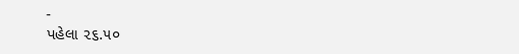-
પહેલા ૨૬.૫૦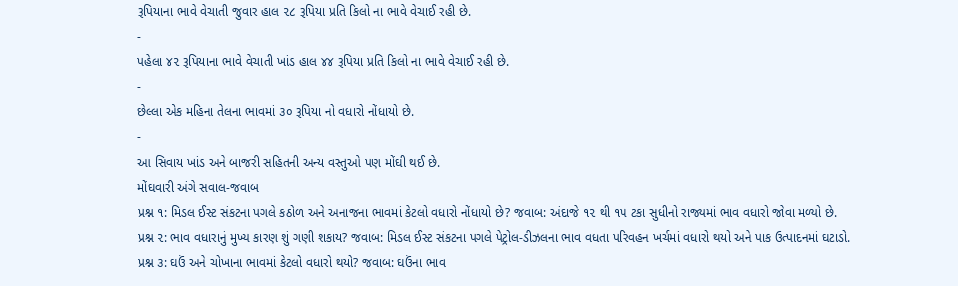રૂપિયાના ભાવે વેચાતી જુવાર હાલ ૨૮ રૂપિયા પ્રતિ કિલો ના ભાવે વેચાઈ રહી છે.
-
પહેલા ૪૨ રૂપિયાના ભાવે વેચાતી ખાંડ હાલ ૪૪ રૂપિયા પ્રતિ કિલો ના ભાવે વેચાઈ રહી છે.
-
છેલ્લા એક મહિના તેલના ભાવમાં ૩૦ રૂપિયા નો વધારો નોંધાયો છે.
-
આ સિવાય ખાંડ અને બાજરી સહિતની અન્ય વસ્તુઓ પણ મોંઘી થઈ છે.
મોંઘવારી અંગે સવાલ-જવાબ
પ્રશ્ન ૧: મિડલ ઈસ્ટ સંકટના પગલે કઠોળ અને અનાજના ભાવમાં કેટલો વધારો નોંધાયો છે? જવાબ: અંદાજે ૧૨ થી ૧૫ ટકા સુધીનો રાજ્યમાં ભાવ વધારો જોવા મળ્યો છે.
પ્રશ્ન ૨: ભાવ વધારાનું મુખ્ય કારણ શું ગણી શકાય? જવાબ: મિડલ ઈસ્ટ સંકટના પગલે પેટ્રોલ-ડીઝલના ભાવ વધતા પરિવહન ખર્ચમાં વધારો થયો અને પાક ઉત્પાદનમાં ઘટાડો.
પ્રશ્ન ૩: ઘઉં અને ચોખાના ભાવમાં કેટલો વધારો થયો? જવાબ: ઘઉંના ભાવ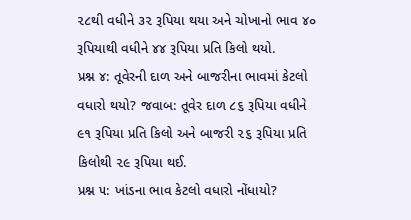૨૮થી વધીને ૩૨ રૂપિયા થયા અને ચોખાનો ભાવ ૪૦ રૂપિયાથી વધીને ૪૪ રૂપિયા પ્રતિ કિલો થયો.
પ્રશ્ન ૪: તૂવેરની દાળ અને બાજરીના ભાવમાં કેટલો વધારો થયો? જવાબ: તૂવેર દાળ ૮૬ રૂપિયા વધીને ૯૧ રૂપિયા પ્રતિ કિલો અને બાજરી ૨૬ રૂપિયા પ્રતિ કિલોથી ૨૯ રૂપિયા થઈ.
પ્રશ્ન ૫: ખાંડના ભાવ કેટલો વધારો નોંધાયો?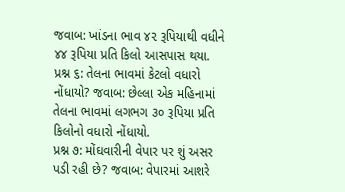જવાબ: ખાંડના ભાવ ૪૨ રૂપિયાથી વધીને ૪૪ રૂપિયા પ્રતિ કિલો આસપાસ થયા.
પ્રશ્ન ૬: તેલના ભાવમાં કેટલો વધારો નોંધાયો? જવાબ: છેલ્લા એક મહિનામાં તેલના ભાવમાં લગભગ ૩૦ રૂપિયા પ્રતિ કિલોનો વધારો નોંધાયો.
પ્રશ્ન ૭: મોંઘવારીની વેપાર પર શું અસર પડી રહી છે? જવાબ: વેપારમાં આશરે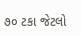૭૦ ટકા જેટલો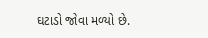ઘટાડો જોવા મળ્યો છે.